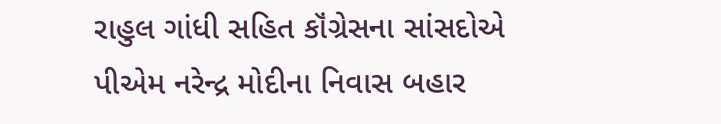રાહુલ ગાંધી સહિત કૉંગ્રેસના સાંસદોએ પીએમ નરેન્દ્ર મોદીના નિવાસ બહાર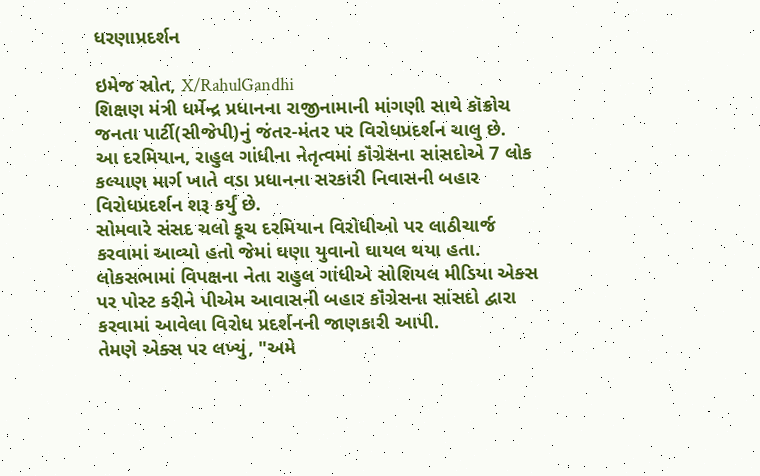ધરણાપ્રદર્શન

ઇમેજ સ્રોત, X/RahulGandhi
શિક્ષણ મંત્રી ધર્મેન્દ્ર પ્રધાનના રાજીનામાની માંગણી સાથે કૉક્રોચ જનતા પાર્ટી(સીજેપી)નું જંતર-મંતર પર વિરોધપ્રદર્શન ચાલુ છે.
આ દરમિયાન, રાહુલ ગાંધીના નેતૃત્વમાં કૉંગ્રેસના સાંસદોએ 7 લોક કલ્યાણ માર્ગ ખાતે વડા પ્રધાનના સરકારી નિવાસની બહાર વિરોધપ્રદર્શન શરૂ કર્યું છે.
સોમવારે સંસદ ચલો કૂચ દરમિયાન વિરોધીઓ પર લાઠીચાર્જ કરવામાં આવ્યો હતો જેમાં ઘણા યુવાનો ઘાયલ થયા હતા.
લોકસભામાં વિપક્ષના નેતા રાહુલ ગાંધીએ સોશિયલ મીડિયા એક્સ પર પોસ્ટ કરીને પીએમ આવાસની બહાર કૉંગ્રેસના સાંસદો દ્વારા કરવામાં આવેલા વિરોધ પ્રદર્શનની જાણકારી આપી.
તેમણે એક્સ પર લખ્યું, "અમે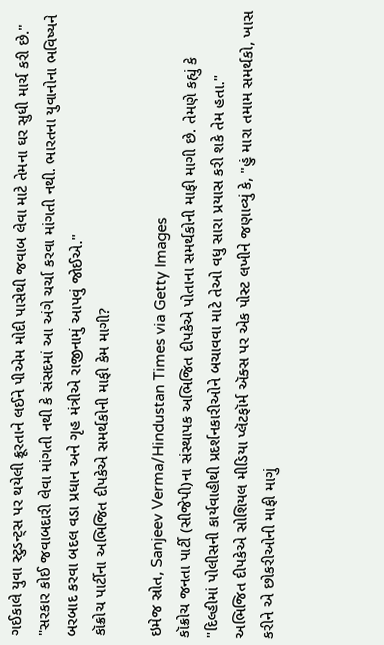ગઈકાલે યુવા સ્ટુડન્ટ્સ પર થયેલી ક્રૂરતાને લઈને પીએમ મોદી પાસેથી જવાબ લેવા માટે તેમના ઘર સુધી માર્ચ કરી છે."
"સરકાર કોઈ જવાબદારી લેવા માંગતી નથી કે સંસદમાં આ અંગે ચર્ચા કરવા માંગતી નથી. ભારતના યુવાનોના ભવિષ્યને બરબાદ કરવા બદલ વડા પ્રધાન અને ગૃહ મંત્રીએ રાજીનામું આપવું જોઈએ."
કૉક્રોચ પાર્ટીના અભિજિત દીપકેએ સમર્થકોની માફી કેમ માગી?

ઇમેજ સ્રોત, Sanjeev Verma/Hindustan Times via Getty Images
કૉક્રોચ જનતા પાર્ટી (સીજેપી)ના સંસ્થાપક અભિજિત દીપકેએ પોતાના સમર્થકોની માફી માગી છે. તેમણે કહ્યું કે "દિલ્હીમાં પોલીસની કાર્યવાહીથી પ્રદર્શનકારીઓને બચાવવા માટે તેઓ વધુ સારા પ્રયાસ કરી શકે તેમ હતા."
અભિજિત દીપકેએ સોશિયલ મીડિયા પ્લૅટફૉર્મ ઍક્સ પર એક પોસ્ટ લખીને જણાવ્યું કે, "હું મારા તમામ સમર્થકો, ખાસ કરીને એ છોકરીઓની માફી માગું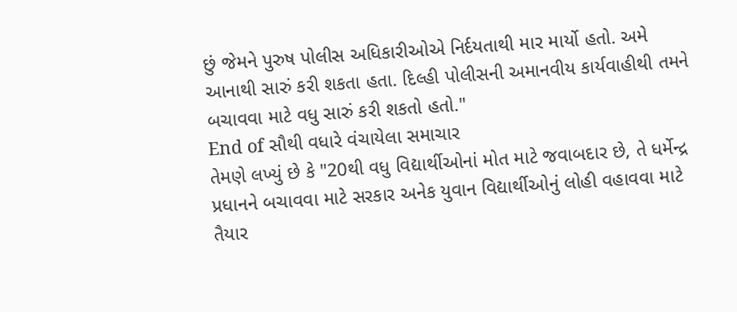છું જેમને પુરુષ પોલીસ અધિકારીઓએ નિર્દયતાથી માર માર્યો હતો. અમે આનાથી સારું કરી શકતા હતા. દિલ્હી પોલીસની અમાનવીય કાર્યવાહીથી તમને બચાવવા માટે વધુ સારું કરી શકતો હતો."
End of સૌથી વધારે વંચાયેલા સમાચાર
તેમણે લખ્યું છે કે "20થી વધુ વિદ્યાર્થીઓનાં મોત માટે જવાબદાર છે, તે ધર્મેન્દ્ર પ્રધાનને બચાવવા માટે સરકાર અનેક યુવાન વિદ્યાર્થીઓનું લોહી વહાવવા માટે તૈયાર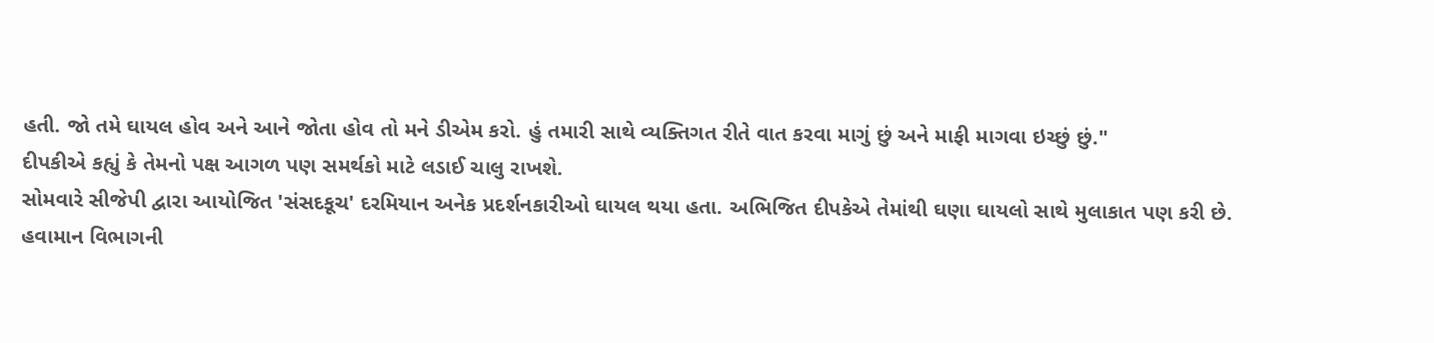હતી. જો તમે ઘાયલ હોવ અને આને જોતા હોવ તો મને ડીએમ કરો. હું તમારી સાથે વ્યક્તિગત રીતે વાત કરવા માગું છું અને માફી માગવા ઇચ્છું છું."
દીપકીએ કહ્યું કે તેમનો પક્ષ આગળ પણ સમર્થકો માટે લડાઈ ચાલુ રાખશે.
સોમવારે સીજેપી દ્વારા આયોજિત 'સંસદકૂચ' દરમિયાન અનેક પ્રદર્શનકારીઓ ઘાયલ થયા હતા. અભિજિત દીપકેએ તેમાંથી ઘણા ઘાયલો સાથે મુલાકાત પણ કરી છે.
હવામાન વિભાગની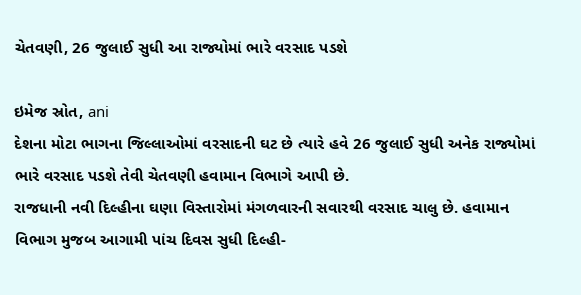ચેતવણી, 26 જુલાઈ સુધી આ રાજ્યોમાં ભારે વરસાદ પડશે

ઇમેજ સ્રોત, ani
દેશના મોટા ભાગના જિલ્લાઓમાં વરસાદની ઘટ છે ત્યારે હવે 26 જુલાઈ સુધી અનેક રાજ્યોમાં ભારે વરસાદ પડશે તેવી ચેતવણી હવામાન વિભાગે આપી છે.
રાજધાની નવી દિલ્હીના ઘણા વિસ્તારોમાં મંગળવારની સવારથી વરસાદ ચાલુ છે. હવામાન વિભાગ મુજબ આગામી પાંચ દિવસ સુધી દિલ્હી-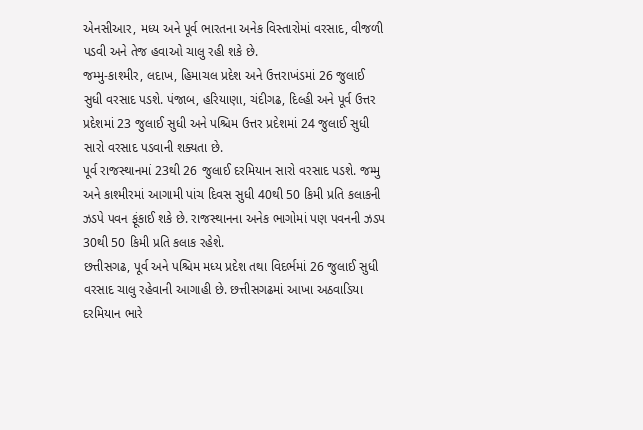એનસીઆર, મધ્ય અને પૂર્વ ભારતના અનેક વિસ્તારોમાં વરસાદ, વીજળી પડવી અને તેજ હવાઓ ચાલુ રહી શકે છે.
જમ્મુ-કાશ્મીર, લદાખ, હિમાચલ પ્રદેશ અને ઉત્તરાખંડમાં 26 જુલાઈ સુધી વરસાદ પડશે. પંજાબ, હરિયાણા, ચંદીગઢ, દિલ્હી અને પૂર્વ ઉત્તર પ્રદેશમાં 23 જુલાઈ સુધી અને પશ્ચિમ ઉત્તર પ્રદેશમાં 24 જુલાઈ સુધી સારો વરસાદ પડવાની શક્યતા છે.
પૂર્વ રાજસ્થાનમાં 23થી 26 જુલાઈ દરમિયાન સારો વરસાદ પડશે. જમ્મુ અને કાશ્મીરમાં આગામી પાંચ દિવસ સુધી 40થી 50 કિમી પ્રતિ કલાકની ઝડપે પવન ફૂંકાઈ શકે છે. રાજસ્થાનના અનેક ભાગોમાં પણ પવનની ઝડપ 30થી 50 કિમી પ્રતિ કલાક રહેશે.
છત્તીસગઢ, પૂર્વ અને પશ્ચિમ મધ્ય પ્રદેશ તથા વિદર્ભમાં 26 જુલાઈ સુધી વરસાદ ચાલુ રહેવાની આગાહી છે. છત્તીસગઢમાં આખા અઠવાડિયા દરમિયાન ભારે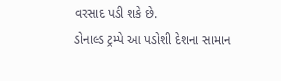વરસાદ પડી શકે છે.
ડોનાલ્ડ ટ્રમ્પે આ પડોશી દેશના સામાન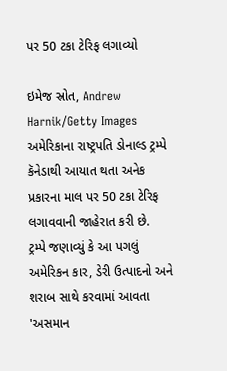પર 50 ટકા ટેરિફ લગાવ્યો

ઇમેજ સ્રોત, Andrew Harnik/Getty Images
અમેરિકાના રાષ્ટ્રપતિ ડોનાલ્ડ ટ્રમ્પે કૅનેડાથી આયાત થતા અનેક પ્રકારના માલ પર 50 ટકા ટેરિફ લગાવવાની જાહેરાત કરી છે.
ટ્રમ્પે જણાવ્યું કે આ પગલું અમેરિકન કાર, ડેરી ઉત્પાદનો અને શરાબ સાથે કરવામાં આવતા 'અસમાન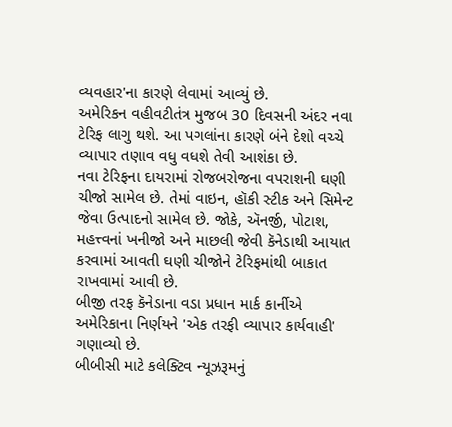વ્યવહાર'ના કારણે લેવામાં આવ્યું છે.
અમેરિકન વહીવટીતંત્ર મુજબ 30 દિવસની અંદર નવા ટેરિફ લાગુ થશે. આ પગલાંના કારણે બંને દેશો વચ્ચે વ્યાપાર તણાવ વધુ વધશે તેવી આશંકા છે.
નવા ટેરિફના દાયરામાં રોજબરોજના વપરાશની ઘણી ચીજો સામેલ છે. તેમાં વાઇન, હૉકી સ્ટીક અને સિમેન્ટ જેવા ઉત્પાદનો સામેલ છે. જોકે, ઍનર્જી, પોટાશ, મહત્ત્વનાં ખનીજો અને માછલી જેવી કૅનેડાથી આયાત કરવામાં આવતી ઘણી ચીજોને ટેરિફમાંથી બાકાત રાખવામાં આવી છે.
બીજી તરફ કૅનેડાના વડા પ્રધાન માર્ક કાર્નીએ અમેરિકાના નિર્ણયને 'એક તરફી વ્યાપાર કાર્યવાહી' ગણાવ્યો છે.
બીબીસી માટે કલેક્ટિવ ન્યૂઝરૂમનું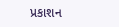પ્રકાશન